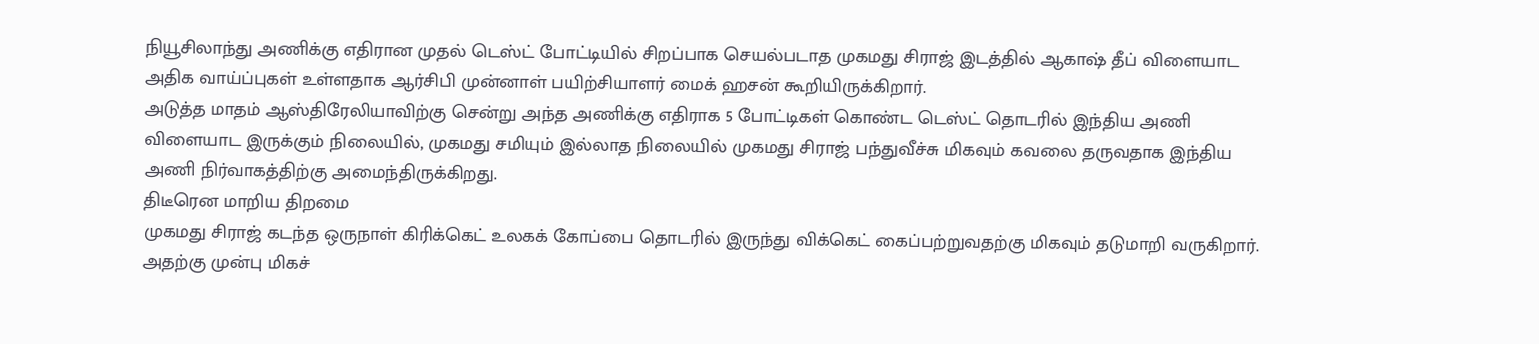நியூசிலாந்து அணிக்கு எதிரான முதல் டெஸ்ட் போட்டியில் சிறப்பாக செயல்படாத முகமது சிராஜ் இடத்தில் ஆகாஷ் தீப் விளையாட அதிக வாய்ப்புகள் உள்ளதாக ஆர்சிபி முன்னாள் பயிற்சியாளர் மைக் ஹசன் கூறியிருக்கிறார்.
அடுத்த மாதம் ஆஸ்திரேலியாவிற்கு சென்று அந்த அணிக்கு எதிராக 5 போட்டிகள் கொண்ட டெஸ்ட் தொடரில் இந்திய அணி விளையாட இருக்கும் நிலையில், முகமது சமியும் இல்லாத நிலையில் முகமது சிராஜ் பந்துவீச்சு மிகவும் கவலை தருவதாக இந்திய அணி நிர்வாகத்திற்கு அமைந்திருக்கிறது.
திடீரென மாறிய திறமை
முகமது சிராஜ் கடந்த ஒருநாள் கிரிக்கெட் உலகக் கோப்பை தொடரில் இருந்து விக்கெட் கைப்பற்றுவதற்கு மிகவும் தடுமாறி வருகிறார். அதற்கு முன்பு மிகச்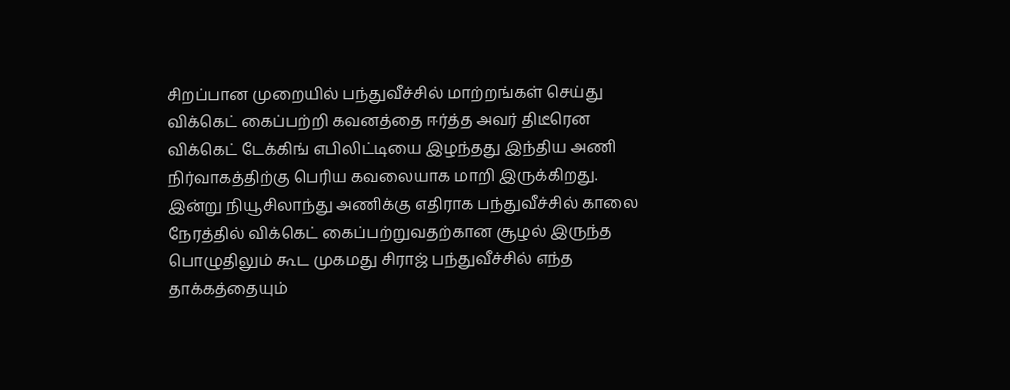சிறப்பான முறையில் பந்துவீச்சில் மாற்றங்கள் செய்து விக்கெட் கைப்பற்றி கவனத்தை ஈர்த்த அவர் திடீரென விக்கெட் டேக்கிங் எபிலிட்டியை இழந்தது இந்திய அணி நிர்வாகத்திற்கு பெரிய கவலையாக மாறி இருக்கிறது.
இன்று நியூசிலாந்து அணிக்கு எதிராக பந்துவீச்சில் காலை நேரத்தில் விக்கெட் கைப்பற்றுவதற்கான சூழல் இருந்த பொழுதிலும் கூட முகமது சிராஜ் பந்துவீச்சில் எந்த தாக்கத்தையும்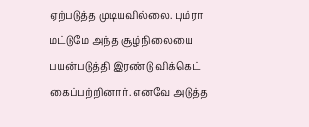ஏற்படுத்த முடியவில்லை. பும்ரா மட்டுமே அந்த சூழ்நிலையை பயன்படுத்தி இரண்டு விக்கெட் கைப்பற்றினார். எனவே அடுத்த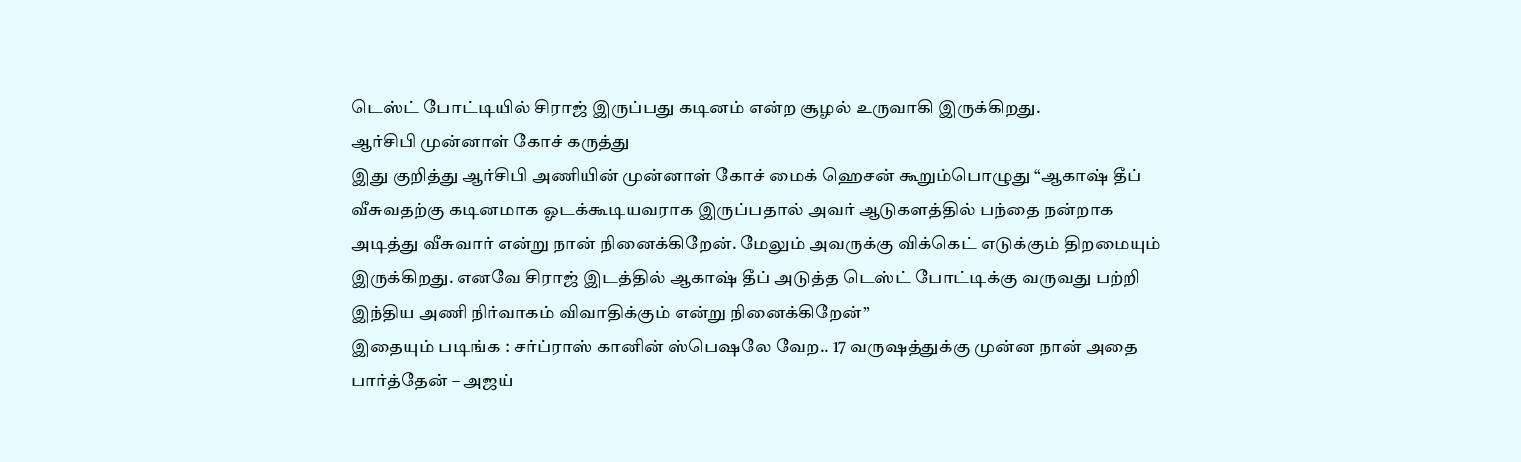டெஸ்ட் போட்டியில் சிராஜ் இருப்பது கடினம் என்ற சூழல் உருவாகி இருக்கிறது.
ஆர்சிபி முன்னாள் கோச் கருத்து
இது குறித்து ஆர்சிபி அணியின் முன்னாள் கோச் மைக் ஹெசன் கூறும்பொழுது “ஆகாஷ் தீப் வீசுவதற்கு கடினமாக ஓடக்கூடியவராக இருப்பதால் அவர் ஆடுகளத்தில் பந்தை நன்றாக அடித்து வீசுவார் என்று நான் நினைக்கிறேன். மேலும் அவருக்கு விக்கெட் எடுக்கும் திறமையும் இருக்கிறது. எனவே சிராஜ் இடத்தில் ஆகாஷ் தீப் அடுத்த டெஸ்ட் போட்டிக்கு வருவது பற்றி இந்திய அணி நிர்வாகம் விவாதிக்கும் என்று நினைக்கிறேன்”
இதையும் படிங்க : சர்ப்ராஸ் கானின் ஸ்பெஷலே வேற.. 17 வருஷத்துக்கு முன்ன நான் அதை பார்த்தேன் – அஜய்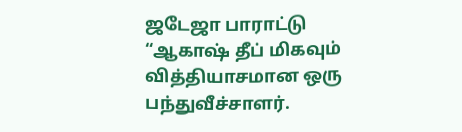ஜடேஜா பாராட்டு
“ஆகாஷ் தீப் மிகவும் வித்தியாசமான ஒரு பந்துவீச்சாளர்.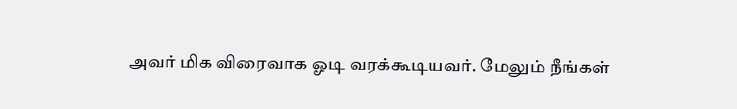அவர் மிக விரைவாக ஓடி வரக்கூடியவர். மேலும் நீங்கள்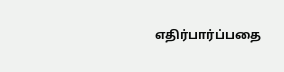எதிர்பார்ப்பதை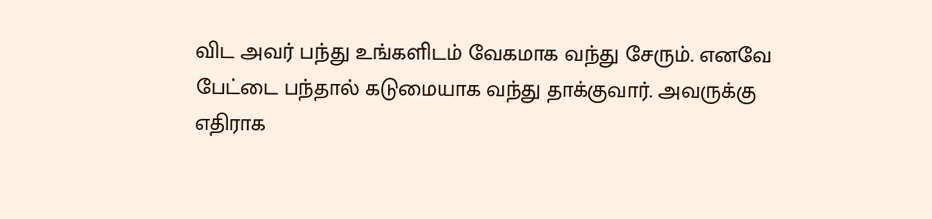விட அவர் பந்து உங்களிடம் வேகமாக வந்து சேரும். எனவே பேட்டை பந்தால் கடுமையாக வந்து தாக்குவார். அவருக்கு எதிராக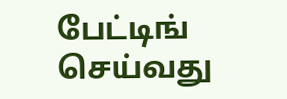பேட்டிங் செய்வது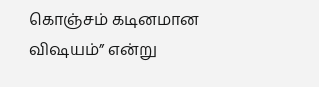கொஞ்சம் கடினமான விஷயம்” என்று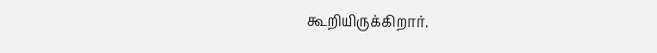கூறியிருக்கிறார்.